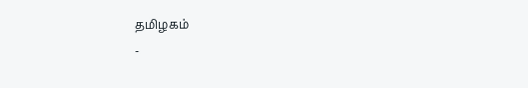தமிழகம்
-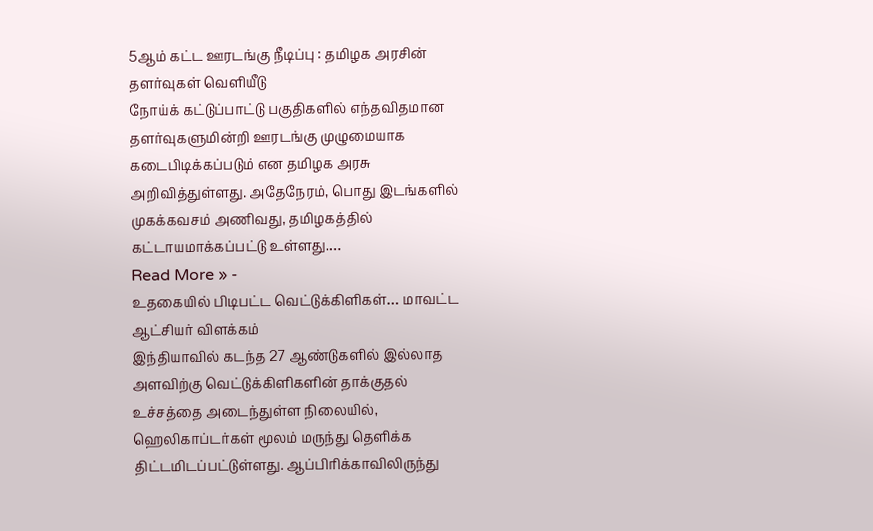5ஆம் கட்ட ஊரடங்கு நீடிப்பு : தமிழக அரசின் தளர்வுகள் வெளியீடு
நோய்க் கட்டுப்பாட்டு பகுதிகளில் எந்தவிதமான தளர்வுகளுமின்றி ஊரடங்கு முழுமையாக கடைபிடிக்கப்படும் என தமிழக அரசு அறிவித்துள்ளது. அதேநேரம், பொது இடங்களில் முகக்கவசம் அணிவது, தமிழகத்தில் கட்டாயமாக்கப்பட்டு உள்ளது.…
Read More » -
உதகையில் பிடிபட்ட வெட்டுக்கிளிகள்… மாவட்ட ஆட்சியர் விளக்கம்
இந்தியாவில் கடந்த 27 ஆண்டுகளில் இல்லாத அளவிற்கு வெட்டுக்கிளிகளின் தாக்குதல் உச்சத்தை அடைந்துள்ள நிலையில், ஹெலிகாப்டர்கள் மூலம் மருந்து தெளிக்க திட்டமிடப்பட்டுள்ளது. ஆப்பிரிக்காவிலிருந்து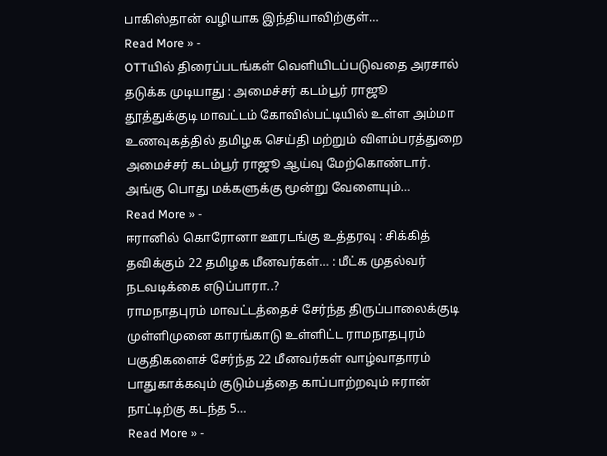பாகிஸ்தான் வழியாக இந்தியாவிற்குள்…
Read More » -
OTTயில் திரைப்படங்கள் வெளியிடப்படுவதை அரசால் தடுக்க முடியாது : அமைச்சர் கடம்பூர் ராஜூ
தூத்துக்குடி மாவட்டம் கோவில்பட்டியில் உள்ள அம்மா உணவுகத்தில் தமிழக செய்தி மற்றும் விளம்பரத்துறை அமைச்சர் கடம்பூர் ராஜூ ஆய்வு மேற்கொண்டார். அங்கு பொது மக்களுக்கு மூன்று வேளையும்…
Read More » -
ஈரானில் கொரோனா ஊரடங்கு உத்தரவு : சிக்கித் தவிக்கும் 22 தமிழக மீனவர்கள்… : மீட்க முதல்வர் நடவடிக்கை எடுப்பாரா..?
ராமநாதபுரம் மாவட்டத்தைச் சேர்ந்த திருப்பாலைக்குடி முள்ளிமுனை காரங்காடு உள்ளிட்ட ராமநாதபுரம் பகுதிகளைச் சேர்ந்த 22 மீனவர்கள் வாழ்வாதாரம் பாதுகாக்கவும் குடும்பத்தை காப்பாற்றவும் ஈரான் நாட்டிற்கு கடந்த 5…
Read More » -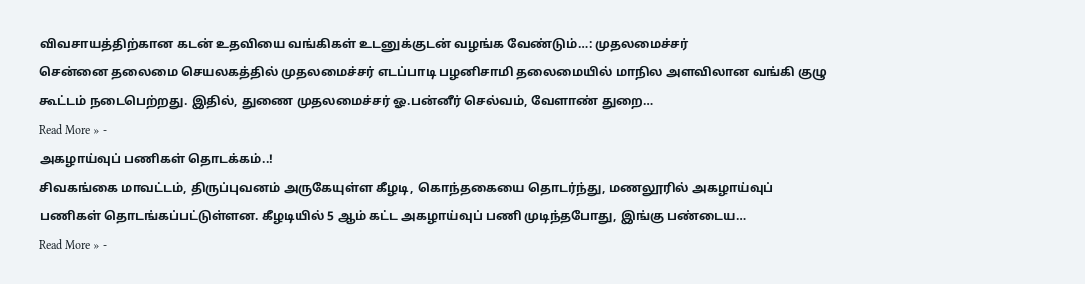விவசாயத்திற்கான கடன் உதவியை வங்கிகள் உடனுக்குடன் வழங்க வேண்டும்…: முதலமைச்சர்
சென்னை தலைமை செயலகத்தில் முதலமைச்சர் எடப்பாடி பழனிசாமி தலைமையில் மாநில அளவிலான வங்கி குழு கூட்டம் நடைபெற்றது. இதில், துணை முதலமைச்சர் ஓ.பன்னீர் செல்வம், வேளாண் துறை…
Read More » -
அகழாய்வுப் பணிகள் தொடக்கம்..!
சிவகங்கை மாவட்டம், திருப்புவனம் அருகேயுள்ள கீழடி, கொந்தகையை தொடர்ந்து, மணலூரில் அகழாய்வுப் பணிகள் தொடங்கப்பட்டுள்ளன. கீழடியில் 5 ஆம் கட்ட அகழாய்வுப் பணி முடிந்தபோது, இங்கு பண்டைய…
Read More » -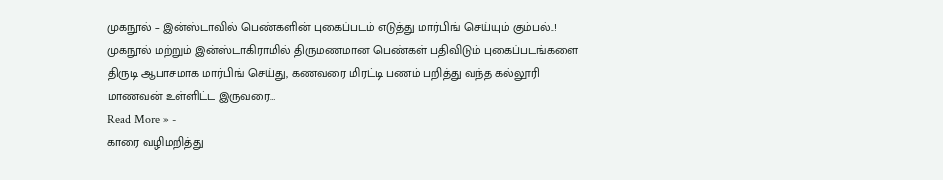முகநூல் – இன்ஸ்டாவில் பெண்களின் புகைப்படம் எடுத்து மார்பிங் செய்யும் கும்பல்..!
முகநூல் மற்றும் இன்ஸ்டாகிராமில் திருமணமான பெண்கள் பதிவிடும் புகைப்படங்களை திருடி ஆபாசமாக மார்பிங் செய்து, கணவரை மிரட்டி பணம் பறித்து வந்த கல்லூரி மாணவன் உள்ளிட்ட இருவரை…
Read More » -
காரை வழிமறித்து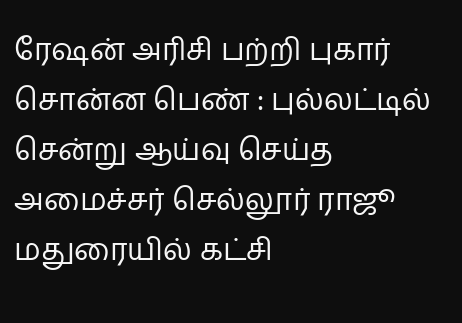ரேஷன் அரிசி பற்றி புகார் சொன்ன பெண் : புல்லட்டில் சென்று ஆய்வு செய்த அமைச்சர் செல்லூர் ராஜூ
மதுரையில் கட்சி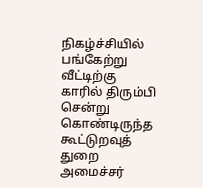நிகழ்ச்சியில் பங்கேற்று வீட்டிற்கு காரில் திரும்பி சென்று கொண்டிருந்த கூட்டுறவுத் துறை அமைச்சர்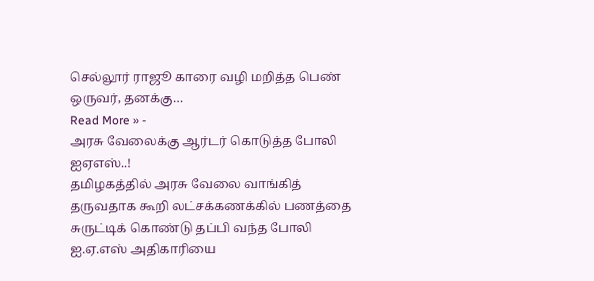செல்லூர் ராஜூ காரை வழி மறித்த பெண் ஒருவர், தனக்கு…
Read More » -
அரசு வேலைக்கு ஆர்டர் கொடுத்த போலி ஐஏஎஸ்..!
தமிழகத்தில் அரசு வேலை வாங்கித் தருவதாக கூறி லட்சக்கணக்கில் பணத்தை சுருட்டிக் கொண்டு தப்பி வந்த போலி ஐ.ஏ.எஸ் அதிகாரியை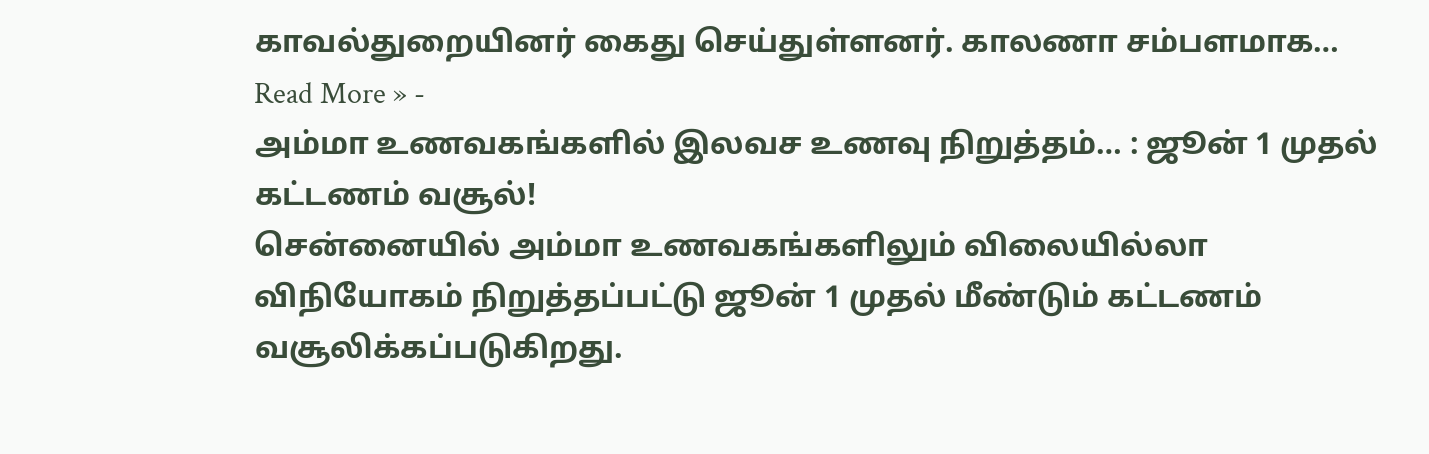காவல்துறையினர் கைது செய்துள்ளனர். காலணா சம்பளமாக…
Read More » -
அம்மா உணவகங்களில் இலவச உணவு நிறுத்தம்… : ஜூன் 1 முதல் கட்டணம் வசூல்!
சென்னையில் அம்மா உணவகங்களிலும் விலையில்லா விநியோகம் நிறுத்தப்பட்டு ஜூன் 1 முதல் மீண்டும் கட்டணம் வசூலிக்கப்படுகிறது.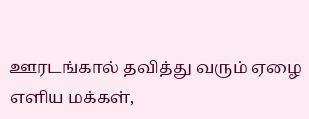ஊரடங்கால் தவித்து வரும் ஏழை எளிய மக்கள்,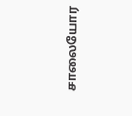சாலையோர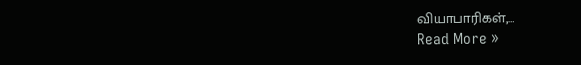வியாபாரிகள்,…
Read More »